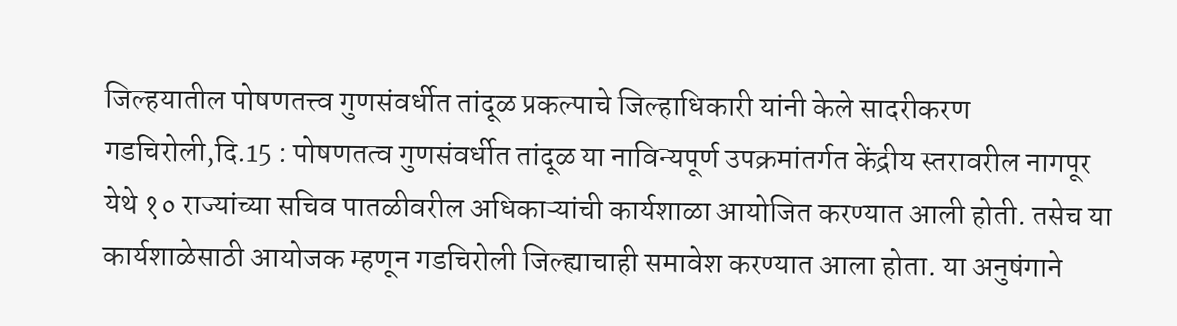जिल्हयातील पोषणतत्त्व गुणसंवर्धीत तांदूळ प्रकल्पाचे जिल्हाधिकारी यांनी केले सादरीकरण
गडचिरोली,दि.15 : पोषणतत्व गुणसंवर्धीत तांदूळ या नाविन्यपूर्ण उपक्रमांतर्गत केंद्रीय स्तरावरील नागपूर येथे १० राज्यांच्या सचिव पातळीवरील अधिकाऱ्यांची कार्यशाळा आयोजित करण्यात आली होती. तसेच या कार्यशाळेसाठी आयोजक म्हणून गडचिरोली जिल्ह्याचाही समावेश करण्यात आला होता. या अनुषंगाने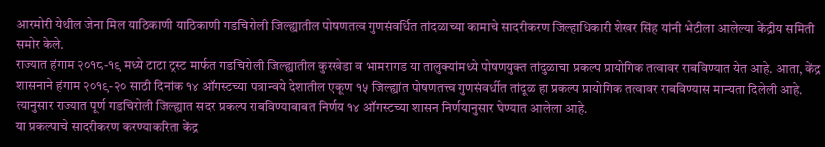आरमोरी येथील जेना मिल याठिकाणी याठिकाणी गडचिरोली जिल्ह्यातील पोषणतत्व गुणसंवर्धित तांदळाच्या कामाचे सादरीकरण जिल्हाधिकारी शेखर सिंह यांनी भेटीला आलेल्या केंद्रीय समिती समोर केले.
राज्यात हंगाम २०१८-१९ मध्ये टाटा ट्रस्ट मार्फत गडचिरोली जिल्ह्यातील कुरखेडा व भामरागड या तालुक्यांमध्ये पोषणयुक्त तांदुळाचा प्रकल्प प्रायोगिक तत्वावर राबविण्यात येत आहे. आता, केंद्र शासनाने हंगाम २०१९-२० साठी दिनांक १४ ऑगस्टच्या पत्रान्वये देशातील एकूण १५ जिल्ह्यांत पोषणतत्त्व गुणसंवर्धीत तांदूळ हा प्रकल्प प्रायोगिक तत्वावर राबविण्यास मान्यता दिलेली आहे. त्यानुसार राज्यात पूर्ण गडचिरोली जिल्ह्यात सदर प्रकल्प राबविण्याबाबत निर्णय १४ ऑगस्टच्या शासन निर्णयानुसार घेण्यात आलेला आहे.
या प्रकल्पाचे सादरीकरण करण्याकरिता केंद्र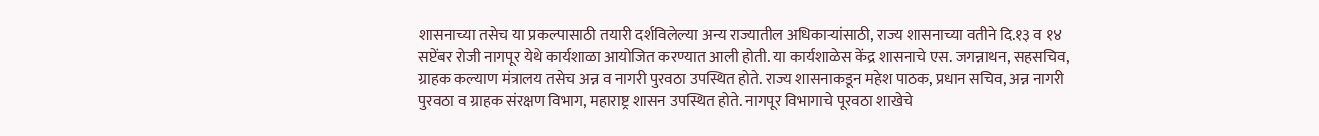शासनाच्या तसेच या प्रकल्पासाठी तयारी दर्शविलेल्या अन्य राज्यातील अधिकाऱ्यांसाठी, राज्य शासनाच्या वतीने दि.१३ व १४ सप्टेंबर रोजी नागपूर येथे कार्यशाळा आयोजित करण्यात आली होती. या कार्यशाळेस केंद्र शासनाचे एस. जगन्नाथन, सहसचिव, ग्राहक कल्याण मंत्रालय तसेच अन्न व नागरी पुरवठा उपस्थित होते. राज्य शासनाकडून महेश पाठक, प्रधान सचिव, अन्न नागरी पुरवठा व ग्राहक संरक्षण विभाग, महाराष्ट्र शासन उपस्थित होते. नागपूर विभागाचे पूरवठा शाखेचे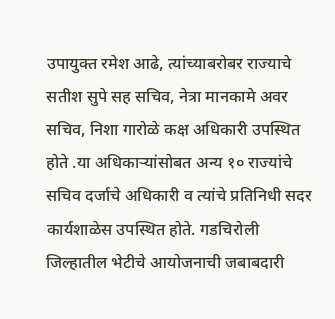उपायुक्त रमेश आढे, त्यांच्याबरोबर राज्याचे सतीश सुपे सह सचिव, नेत्रा मानकामे अवर सचिव, निशा गारोळे कक्ष अधिकारी उपस्थित होते .या अधिकाऱ्यांसोबत अन्य १० राज्यांचे सचिव दर्जाचे अधिकारी व त्यांचे प्रतिनिधी सदर कार्यशाळेस उपस्थित होते. गडचिरोली जिल्हातील भेटीचे आयोजनाची जबाबदारी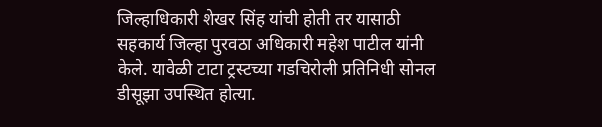जिल्हाधिकारी शेखर सिंह यांची होती तर यासाठी सहकार्य जिल्हा पुरवठा अधिकारी महेश पाटील यांनी केले. यावेळी टाटा ट्रस्टच्या गडचिरोली प्रतिनिधी सोनल डीसूझा उपस्थित होत्या.